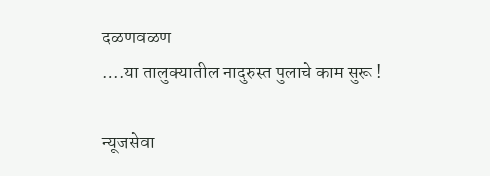दळणवळण
….या तालुक्यातील नादुरुस्त पुलाचे काम सुरू !

न्यूजसेवा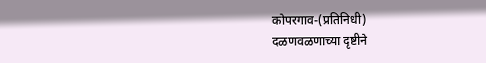कोपरगाव-(प्रतिनिधी)
दळणवळणाच्या दृष्टीने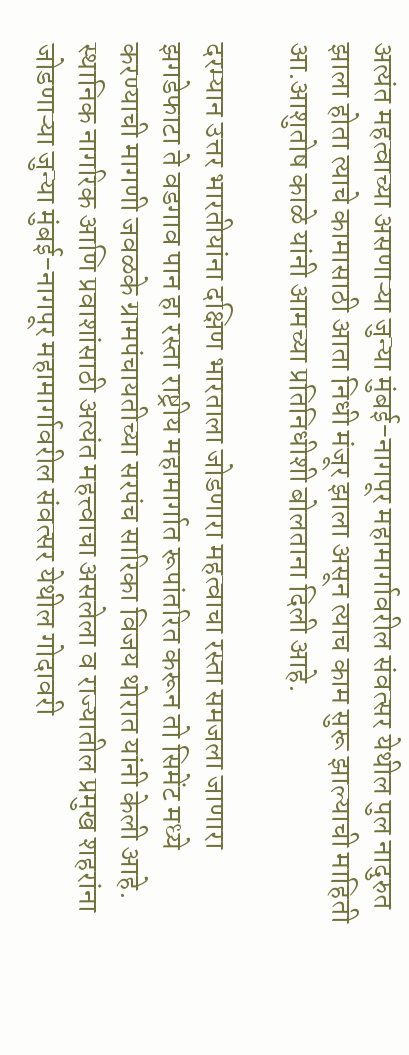अत्यंत महत्वाच्या असणाऱ्या जुन्या मुंबई-नागपूर महामार्गावरील संवत्सर येथील पुल नादुरुत झाला होता त्याचे कामासाठी आता निधी मंजूर झाला असून त्याच काम सुरू झाल्याची माहिती आ.आशुतोष काळे यांनी आमच्या प्रतिनिधीशी बोलताना दिली आहे.

दरम्यान उत्तर भारतीयांना दक्षिण भारताला जोडणारा महत्वाचा रस्ता समजला जाणारा झगडेफाटा ते वडगाव पान हा रस्ता राष्ट्रीय महामार्गात रूपांतरित करून तो सिमेंट मध्ये करण्याची मागणी जवळके ग्रामपंचायतीच्या सरपंच सारिका विजय थोरात यांनी केली आहे.
स्थानिक नागरिक आणि प्रवाशांसाठी अत्यंत महत्त्वाचा असलेला व राज्यातील प्रमुख शहरांना जोडणाऱ्या जुन्या मुंबई-नागपूर महामार्गावरील संवत्सर येथील गोदावरी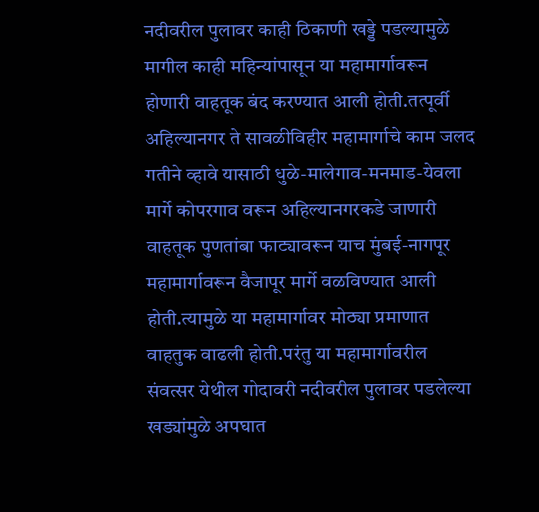नदीवरील पुलावर काही ठिकाणी खड्डे पडल्यामुळे मागील काही महिन्यांपासून या महामार्गावरून होणारी वाहतूक बंद करण्यात आली होती.तत्पूर्वी अहिल्यानगर ते सावळीविहीर महामार्गाचे काम जलद गतीने व्हावे यासाठी धुळे-मालेगाव-मनमाड-येवला मार्गे कोपरगाव वरून अहिल्यानगरकडे जाणारी वाहतूक पुणतांबा फाट्यावरून याच मुंबई-नागपूर महामार्गावरून वैजापूर मार्गे वळविण्यात आली होती.त्यामुळे या महामार्गावर मोठ्या प्रमाणात वाहतुक वाढली होती.परंतु या महामार्गावरील संवत्सर येथील गोदावरी नदीवरील पुलावर पडलेल्या खड्यांमुळे अपघात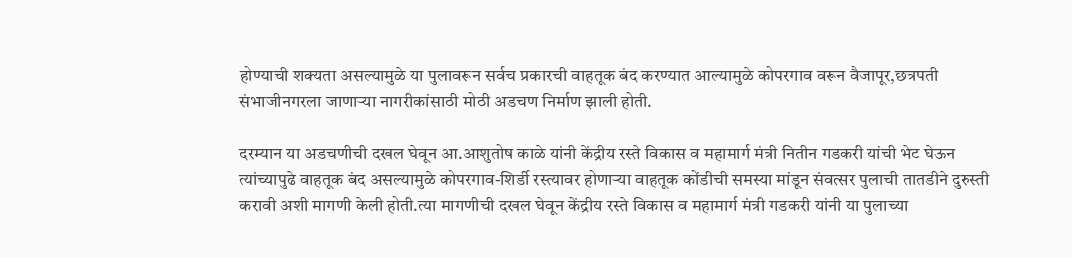होण्याची शक्यता असल्यामुळे या पुलावरून सर्वच प्रकारची वाहतूक बंद करण्यात आल्यामुळे कोपरगाव वरून वैजापूर,छत्रपती संभाजीनगरला जाणाऱ्या नागरीकांसाठी मोठी अडचण निर्माण झाली होती.

दरम्यान या अडचणीची दखल घेवून आ.आशुतोष काळे यांनी केंद्रीय रस्ते विकास व महामार्ग मंत्री नितीन गडकरी यांची भेट घेऊन त्यांच्यापुढे वाहतूक बंद असल्यामुळे कोपरगाव-शिर्डी रस्त्यावर होणाऱ्या वाहतूक कोंडीची समस्या मांडून संवत्सर पुलाची तातडीने दुरुस्ती करावी अशी मागणी केली होती.त्या मागणीची दखल घेवून केंद्रीय रस्ते विकास व महामार्ग मंत्री गडकरी यांनी या पुलाच्या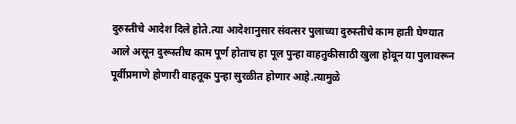दुरुस्तीचे आदेश दिले होते.त्या आदेशानुसार संवत्सर पुलाच्या दुरुस्तीचे काम हाती घेण्यात आले असून दुरूस्तीच काम पूर्ण होताच हा पूल पुन्हा वाहतुकीसाठी खुला होवून या पुलावरून पूर्वीप्रमाणे होणारी वाहतूक पुन्हा सुरळीत होणार आहे.त्यामुळे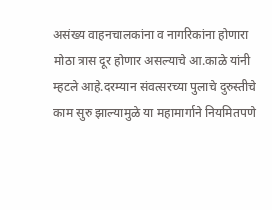असंख्य वाहनचालकांना व नागरिकांना होणारा मोठा त्रास दूर होणार असल्याचे आ.काळे यांनी म्हटले आहे.दरम्यान संवत्सरच्या पुलाचे दुरुस्तीचे काम सुरु झाल्यामुळे या महामार्गाने नियमितपणे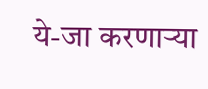ये-जा करणाऱ्या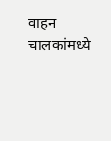वाहन चालकांमध्ये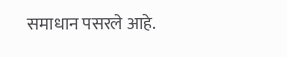समाधान पसरले आहे.